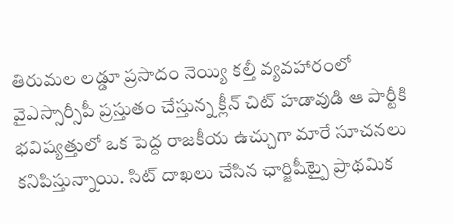తిరుమల లడ్డూ ప్రసాదం నెయ్యి కల్తీ వ్యవహారంలో వైఎస్సార్సీపీ ప్రస్తుతం చేస్తున్న క్లీన్ చిట్ హడావుడి ఆ పార్టీకి భవిష్యత్తులో ఒక పెద్ద రాజకీయ ఉచ్చుగా మారే సూచనలు కనిపిస్తున్నాయి. సిట్ దాఖలు చేసిన ఛార్జిషీట్పై ప్రాథమిక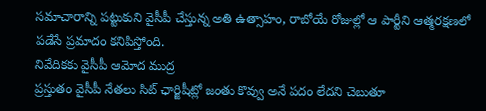సమాచారాన్ని పట్టుకుని వైసీపీ చేస్తున్న అతి ఉత్సాహం, రాబోయే రోజుల్లో ఆ పార్టీని ఆత్మరక్షణలో పడేసే ప్రమాదం కనిపిస్తోంది.
నివేదికకు వైసీపీ ఆమోద ముద్ర
ప్రస్తుతం వైసీపీ నేతలు సిట్ ఛార్జిషీట్లో జంతు కొవ్వు అనే పదం లేదని చెబుతూ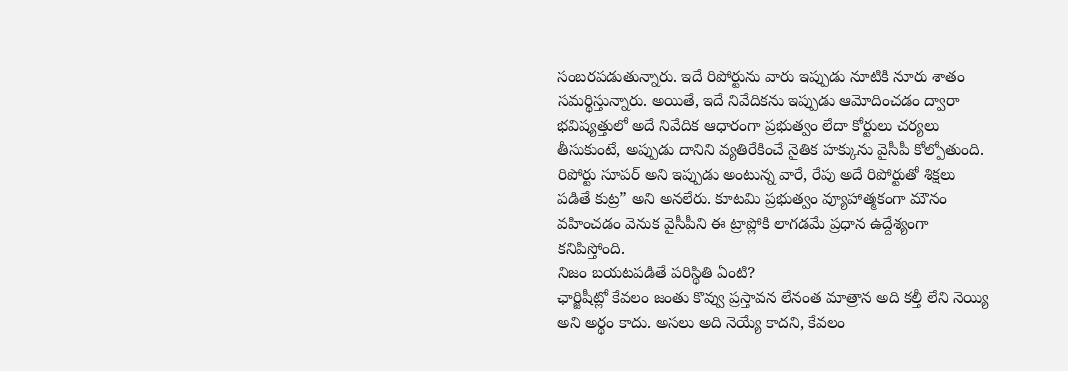సంబరపడుతున్నారు. ఇదే రిపోర్టును వారు ఇప్పుడు నూటికి నూరు శాతం సమర్థిస్తున్నారు. అయితే, ఇదే నివేదికను ఇప్పుడు ఆమోదించడం ద్వారా భవిష్యత్తులో అదే నివేదిక ఆధారంగా ప్రభుత్వం లేదా కోర్టులు చర్యలు తీసుకుంటే, అప్పుడు దానిని వ్యతిరేకించే నైతిక హక్కును వైసీపీ కోల్పోతుంది. రిపోర్టు సూపర్ అని ఇప్పుడు అంటున్న వారే, రేపు అదే రిపోర్టుతో శిక్షలు పడితే కుట్ర” అని అనలేరు. కూటమి ప్రభుత్వం వ్యూహాత్మకంగా మౌనం వహించడం వెనుక వైసీపీని ఈ ట్రాప్లోకి లాగడమే ప్రధాన ఉద్దేశ్యంగా కనిపిస్తోంది.
నిజం బయటపడితే పరిస్థితి ఏంటి?
ఛార్జిషీట్లో కేవలం జంతు కొవ్వు ప్రస్తావన లేనంత మాత్రాన అది కల్తీ లేని నెయ్యి అని అర్థం కాదు. అసలు అది నెయ్యే కాదని, కేవలం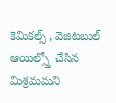కెమికల్స్ , వెజిటబుల్ ఆయిల్స్తో చేసిన మిశ్రమమని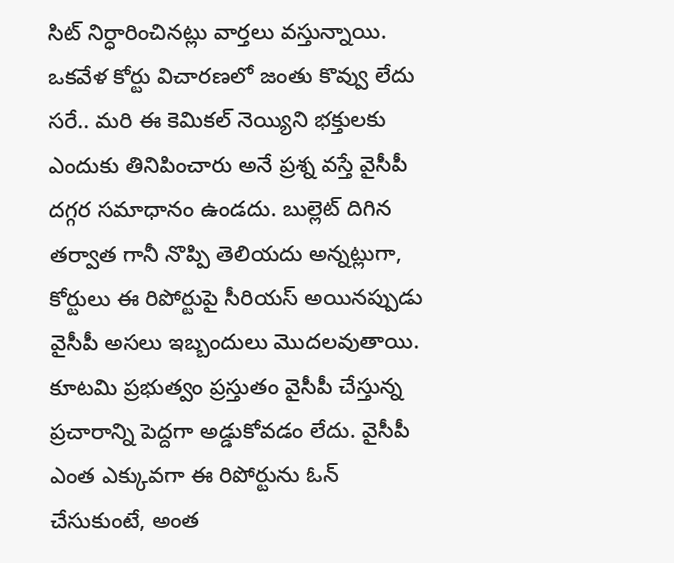సిట్ నిర్ధారించినట్లు వార్తలు వస్తున్నాయి. ఒకవేళ కోర్టు విచారణలో జంతు కొవ్వు లేదు సరే.. మరి ఈ కెమికల్ నెయ్యిని భక్తులకు ఎందుకు తినిపించారు అనే ప్రశ్న వస్తే వైసీపీ దగ్గర సమాధానం ఉండదు. బుల్లెట్ దిగిన తర్వాత గానీ నొప్పి తెలియదు అన్నట్లుగా, కోర్టులు ఈ రిపోర్టుపై సీరియస్ అయినప్పుడు వైసీపీ అసలు ఇబ్బందులు మొదలవుతాయి. కూటమి ప్రభుత్వం ప్రస్తుతం వైసీపీ చేస్తున్న ప్రచారాన్ని పెద్దగా అడ్డుకోవడం లేదు. వైసీపీ ఎంత ఎక్కువగా ఈ రిపోర్టును ఓన్ చేసుకుంటే, అంత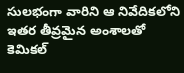సులభంగా వారిని ఆ నివేదికలోని ఇతర తీవ్రమైన అంశాలతో కెమికల్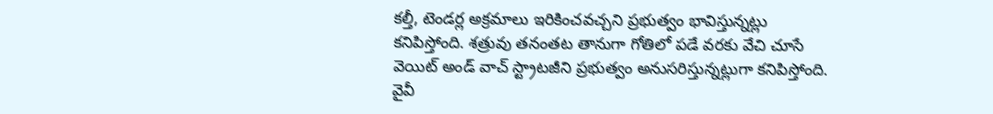కల్తీ, టెండర్ల అక్రమాలు ఇరికించవచ్చని ప్రభుత్వం భావిస్తున్నట్లు కనిపిస్తోంది. శత్రువు తనంతట తానుగా గోతిలో పడే వరకు వేచి చూసే వెయిట్ అండ్ వాచ్ స్ట్రాటజీని ప్రభుత్వం అనుసరిస్తున్నట్లుగా కనిపిస్తోంది.
వైవీ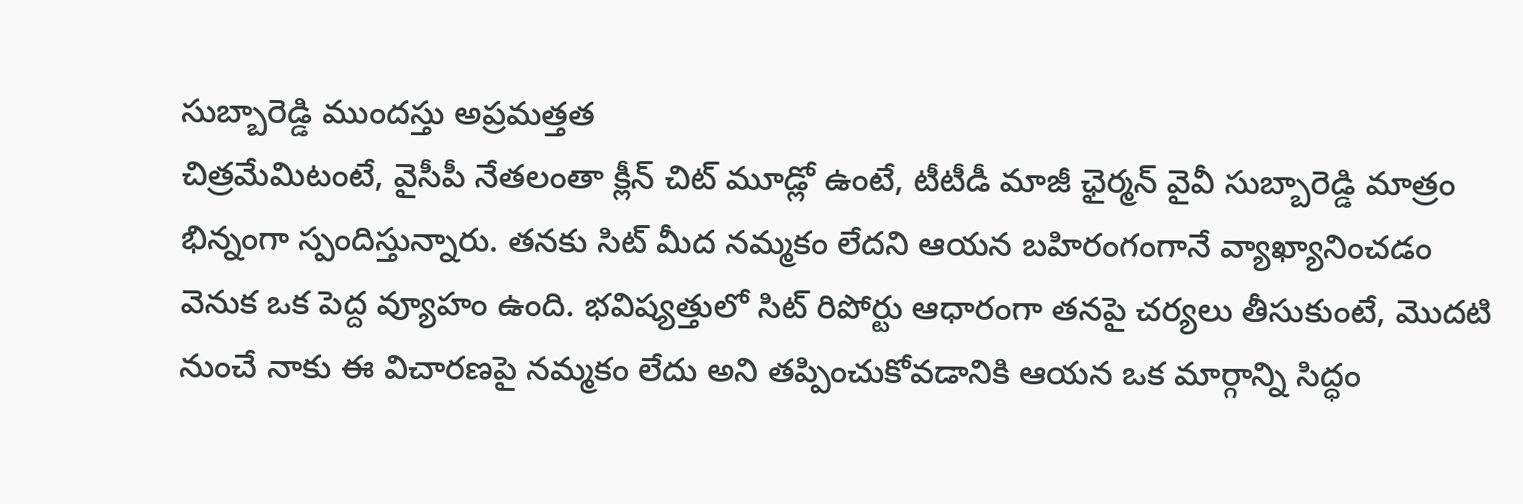సుబ్బారెడ్డి ముందస్తు అప్రమత్తత
చిత్రమేమిటంటే, వైసీపీ నేతలంతా క్లీన్ చిట్ మూడ్లో ఉంటే, టీటీడీ మాజీ ఛైర్మన్ వైవీ సుబ్బారెడ్డి మాత్రం భిన్నంగా స్పందిస్తున్నారు. తనకు సిట్ మీద నమ్మకం లేదని ఆయన బహిరంగంగానే వ్యాఖ్యానించడం వెనుక ఒక పెద్ద వ్యూహం ఉంది. భవిష్యత్తులో సిట్ రిపోర్టు ఆధారంగా తనపై చర్యలు తీసుకుంటే, మొదటి నుంచే నాకు ఈ విచారణపై నమ్మకం లేదు అని తప్పించుకోవడానికి ఆయన ఒక మార్గాన్ని సిద్ధం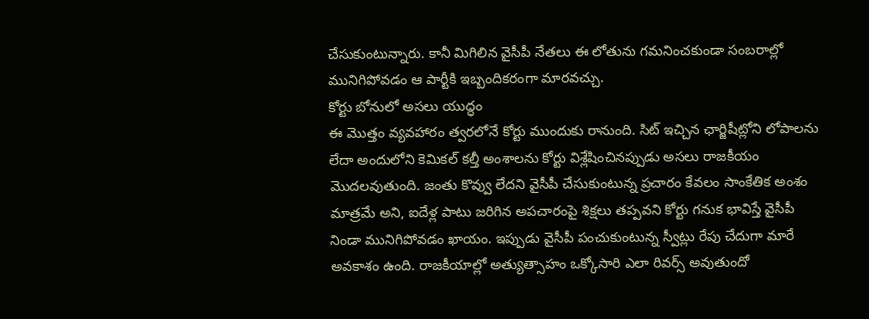చేసుకుంటున్నారు. కానీ మిగిలిన వైసీపీ నేతలు ఈ లోతును గమనించకుండా సంబరాల్లో మునిగిపోవడం ఆ పార్టీకి ఇబ్బందికరంగా మారవచ్చు.
కోర్టు బోనులో అసలు యుద్ధం
ఈ మొత్తం వ్యవహారం త్వరలోనే కోర్టు ముందుకు రానుంది. సిట్ ఇచ్చిన ఛార్జిషీట్లోని లోపాలను లేదా అందులోని కెమికల్ కల్తీ అంశాలను కోర్టు విశ్లేషించినప్పుడు అసలు రాజకీయం మొదలవుతుంది. జంతు కొవ్వు లేదని వైసీపీ చేసుకుంటున్న ప్రచారం కేవలం సాంకేతిక అంశం మాత్రమే అని, ఐదేళ్ల పాటు జరిగిన అపచారంపై శిక్షలు తప్పవని కోర్టు గనుక భావిస్తే వైసీపీ నిండా మునిగిపోవడం ఖాయం. ఇప్పుడు వైసీపీ పంచుకుంటున్న స్వీట్లు రేపు చేదుగా మారే అవకాశం ఉంది. రాజకీయాల్లో అత్యుత్సాహం ఒక్కోసారి ఎలా రివర్స్ అవుతుందో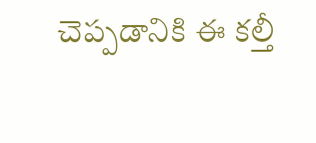చెప్పడానికి ఈ కల్తీ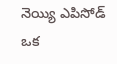నెయ్యి ఎపిసోడ్ ఒక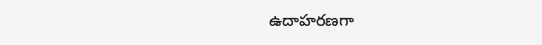ఉదాహరణగా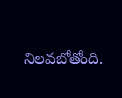నిలవబోతోంది.